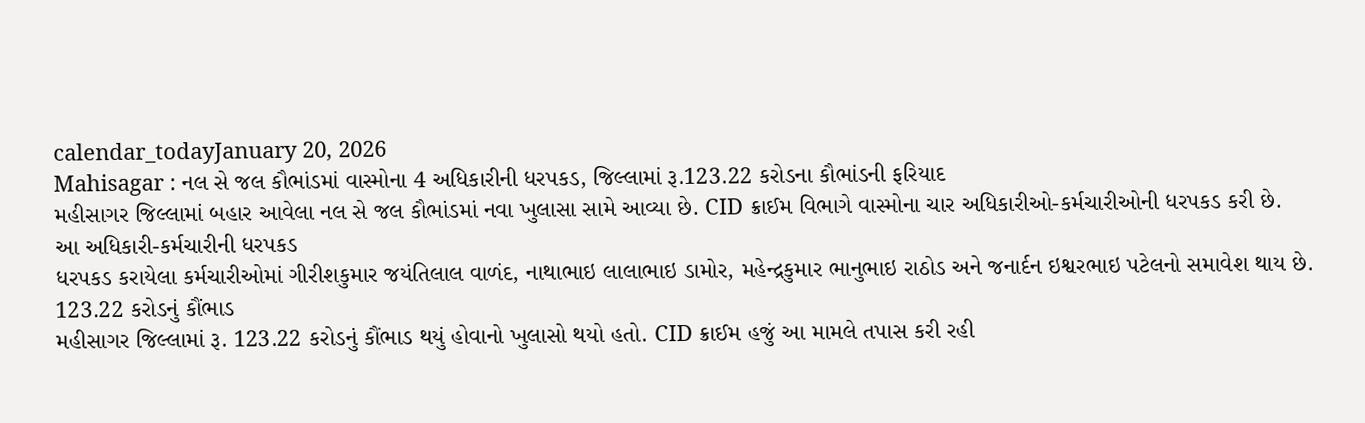calendar_todayJanuary 20, 2026
Mahisagar : નલ સે જલ કૌભાંડમાં વાસ્મોના 4 અધિકારીની ધરપકડ, જિલ્લામાં રૂ.123.22 કરોડના કૌભાંડની ફરિયાદ
મહીસાગર જિલ્લામાં બહાર આવેલા નલ સે જલ કૌભાંડમાં નવા ખુલાસા સામે આવ્યા છે. CID ક્રાઈમ વિભાગે વાસ્મોના ચાર અધિકારીઓ-કર્મચારીઓની ધરપકડ કરી છે.
આ અધિકારી-કર્મચારીની ધરપકડ
ધરપકડ કરાયેલા કર્મચારીઓમાં ગીરીશકુમાર જયંતિલાલ વાળંદ, નાથાભાઇ લાલાભાઇ ડામોર, મહેન્દ્રકુમાર ભાનુભાઇ રાઠોડ અને જનાર્દન ઇશ્વરભાઇ પટેલનો સમાવેશ થાય છે.
123.22 કરોડનું કૌંભાડ
મહીસાગર જિલ્લામાં રૂ. 123.22 કરોડનું કૌંભાડ થયું હોવાનો ખુલાસો થયો હતો. CID ક્રાઈમ હજું આ મામલે તપાસ કરી રહી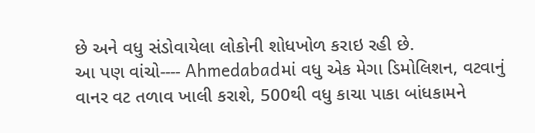છે અને વધુ સંડોવાયેલા લોકોની શોધખોળ કરાઇ રહી છે.
આ પણ વાંચો---- Ahmedabadમાં વધુ એક મેગા ડિમોલિશન, વટવાનું વાનર વટ તળાવ ખાલી કરાશે, 500થી વધુ કાચા પાકા બાંધકામને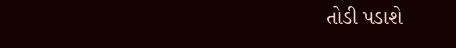તોડી પડાશે